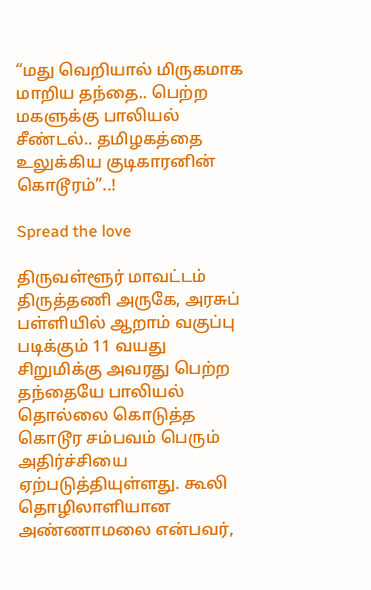“மது வெறியால் மிருகமாக மாறிய தந்தை.. பெற்ற மகளுக்கு பாலியல் சீண்டல்.. தமிழகத்தை உலுக்கிய குடிகாரனின் கொடூரம்”..!

Spread the love

திருவள்ளூர் மாவட்டம் திருத்தணி அருகே, அரசுப் பள்ளியில் ஆறாம் வகுப்பு படிக்கும் 11 வயது சிறுமிக்கு அவரது பெற்ற தந்தையே பாலியல் தொல்லை கொடுத்த கொடூர சம்பவம் பெரும் அதிர்ச்சியை ஏற்படுத்தியுள்ளது. கூலி தொழிலாளியான அண்ணாமலை என்பவர்,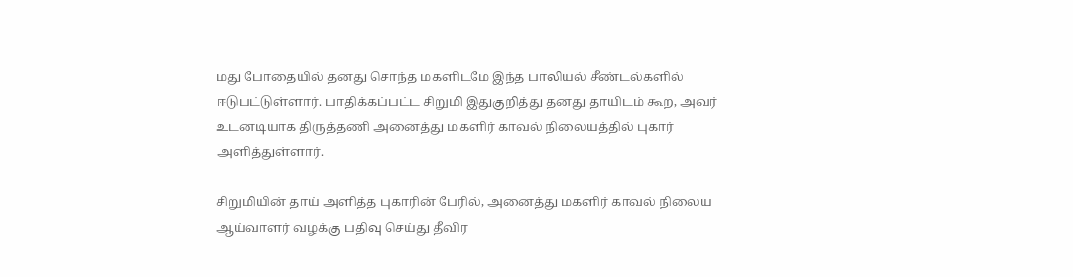மது போதையில் தனது சொந்த மகளிடமே இந்த பாலியல் சீண்டல்களில் ஈடுபட்டுள்ளார். பாதிக்கப்பட்ட சிறுமி இதுகுறித்து தனது தாயிடம் கூற, அவர் உடனடியாக திருத்தணி அனைத்து மகளிர் காவல் நிலையத்தில் புகார் அளித்துள்ளார்.

சிறுமியின் தாய் அளித்த புகாரின் பேரில், அனைத்து மகளிர் காவல் நிலைய ஆய்வாளர் வழக்கு பதிவு செய்து தீவிர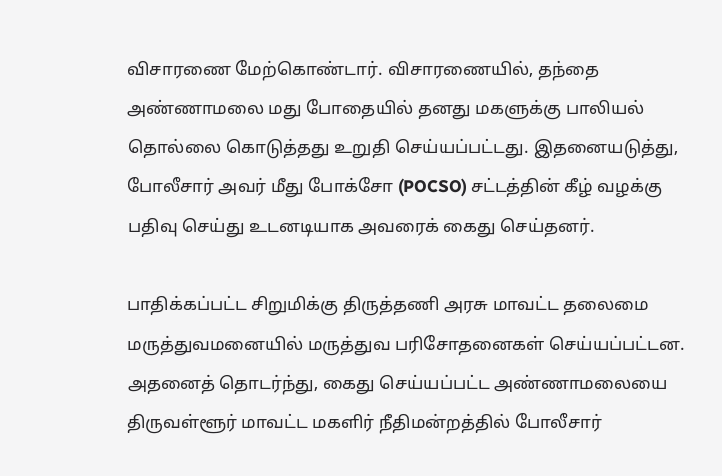விசாரணை மேற்கொண்டார். விசாரணையில், தந்தை அண்ணாமலை மது போதையில் தனது மகளுக்கு பாலியல் தொல்லை கொடுத்தது உறுதி செய்யப்பட்டது. இதனையடுத்து, போலீசார் அவர் மீது போக்சோ (POCSO) சட்டத்தின் கீழ் வழக்கு பதிவு செய்து உடனடியாக அவரைக் கைது செய்தனர்.

பாதிக்கப்பட்ட சிறுமிக்கு திருத்தணி அரசு மாவட்ட தலைமை மருத்துவமனையில் மருத்துவ பரிசோதனைகள் செய்யப்பட்டன. அதனைத் தொடர்ந்து, கைது செய்யப்பட்ட அண்ணாமலையை திருவள்ளூர் மாவட்ட மகளிர் நீதிமன்றத்தில் போலீசார்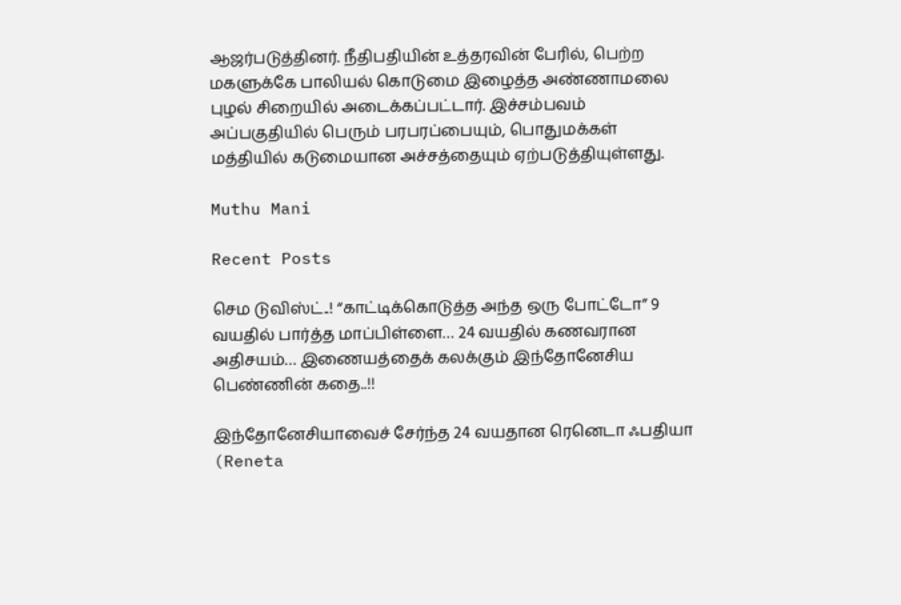ஆஜர்படுத்தினர். நீதிபதியின் உத்தரவின் பேரில், பெற்ற மகளுக்கே பாலியல் கொடுமை இழைத்த அண்ணாமலை புழல் சிறையில் அடைக்கப்பட்டார். இச்சம்பவம் அப்பகுதியில் பெரும் பரபரப்பையும், பொதுமக்கள் மத்தியில் கடுமையான அச்சத்தையும் ஏற்படுத்தியுள்ளது.

Muthu Mani

Recent Posts

செம டுவிஸ்ட்..! “காட்டிக்கொடுத்த அந்த ஒரு போட்டோ” 9 வயதில் பார்த்த மாப்பிள்ளை… 24 வயதில் கணவரான அதிசயம்… இணையத்தைக் கலக்கும் இந்தோனேசிய பெண்ணின் கதை..!!

இந்தோனேசியாவைச் சேர்ந்த 24 வயதான ரெனெடா ஃபதியா (Reneta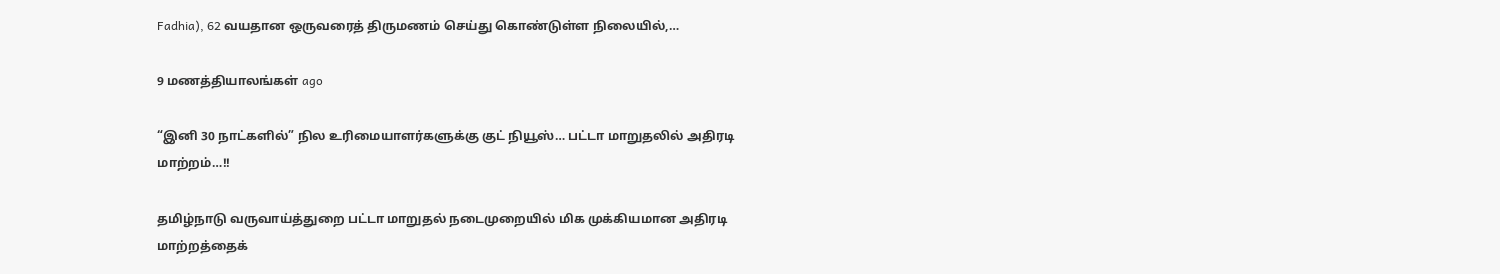Fadhia), 62 வயதான ஒருவரைத் திருமணம் செய்து கொண்டுள்ள நிலையில்,…

9 மணத்தியாலங்கள் ago

“இனி 30 நாட்களில்” நில உரிமையாளர்களுக்கு குட் நியூஸ்… பட்டா மாறுதலில் அதிரடி மாற்றம்…!!

தமிழ்நாடு வருவாய்த்துறை பட்டா மாறுதல் நடைமுறையில் மிக முக்கியமான அதிரடி மாற்றத்தைக்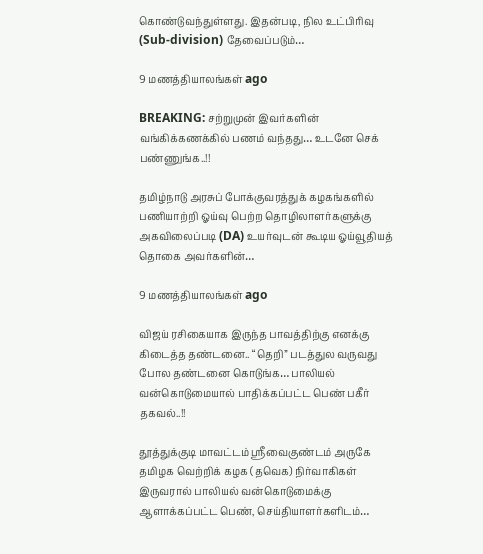கொண்டுவந்துள்ளது. இதன்படி, நில உட்பிரிவு (Sub-division) தேவைப்படும்…

9 மணத்தியாலங்கள் ago

BREAKING: சற்றுமுன் இவர்களின் வங்கிக்கணக்கில் பணம் வந்தது… உடனே செக் பண்ணுங்க..!!

தமிழ்நாடு அரசுப் போக்குவரத்துக் கழகங்களில் பணியாற்றி ஓய்வு பெற்ற தொழிலாளர்களுக்கு அகவிலைப்படி (DA) உயர்வுடன் கூடிய ஓய்வூதியத் தொகை அவர்களின்…

9 மணத்தியாலங்கள் ago

விஜய் ரசிகையாக இருந்த பாவத்திற்கு எனக்கு கிடைத்த தண்டனை.. “தெறி” படத்துல வருவது போல தண்டனை கொடுங்க… பாலியல் வன்கொடுமையால் பாதிக்கப்பட்ட பெண் பகீர் தகவல்..!!

தூத்துக்குடி மாவட்டம் ஸ்ரீவைகுண்டம் அருகே தமிழக வெற்றிக் கழக (தவெக) நிர்வாகிகள் இருவரால் பாலியல் வன்கொடுமைக்கு ஆளாக்கப்பட்ட பெண், செய்தியாளர்களிடம்…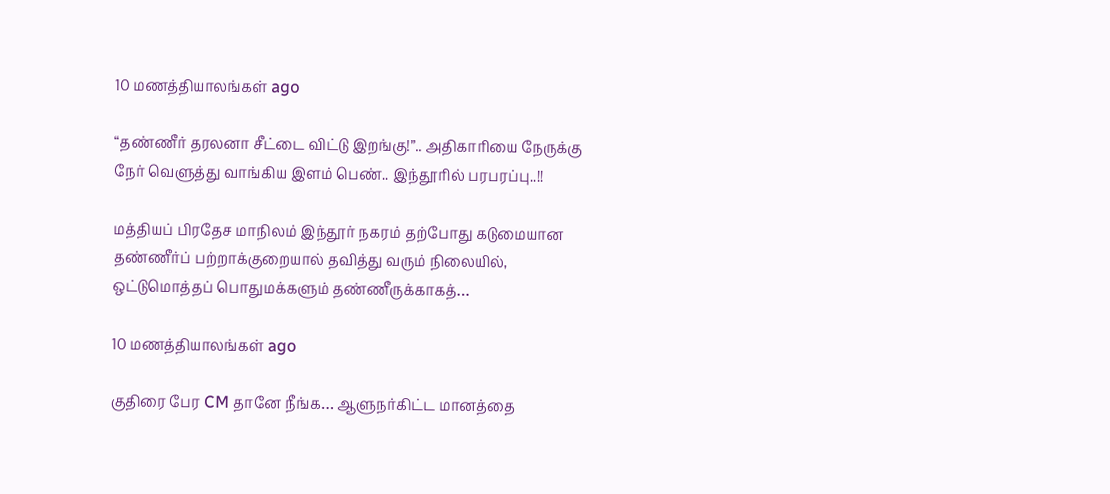10 மணத்தியாலங்கள் ago

“தண்ணீர் தரலனா சீட்டை விட்டு இறங்கு!”.. அதிகாரியை நேருக்கு நேர் வெளுத்து வாங்கிய இளம் பெண்.. இந்தூரில் பரபரப்பு..!!

மத்தியப் பிரதேச மாநிலம் இந்தூர் நகரம் தற்போது கடுமையான தண்ணீர்ப் பற்றாக்குறையால் தவித்து வரும் நிலையில், ஒட்டுமொத்தப் பொதுமக்களும் தண்ணீருக்காகத்…

10 மணத்தியாலங்கள் ago

குதிரை பேர CM தானே நீங்க… ஆளுநர்கிட்ட மானத்தை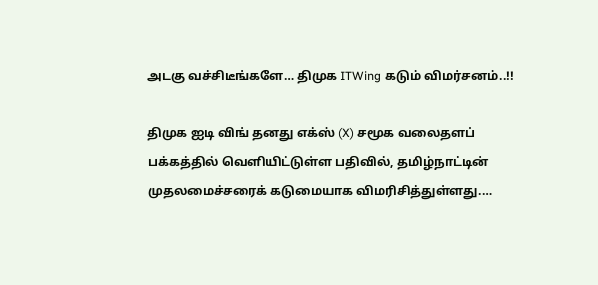அடகு வச்சிடீங்களே… திமுக ITWing கடும் விமர்சனம்..!!

திமுக ஐடி விங் தனது எக்ஸ் (X) சமூக வலைதளப் பக்கத்தில் வெளியிட்டுள்ள பதிவில், தமிழ்நாட்டின் முதலமைச்சரைக் கடுமையாக விமரிசித்துள்ளது.…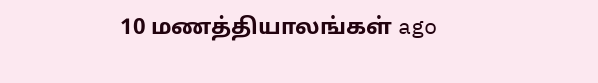10 மணத்தியாலங்கள் ago